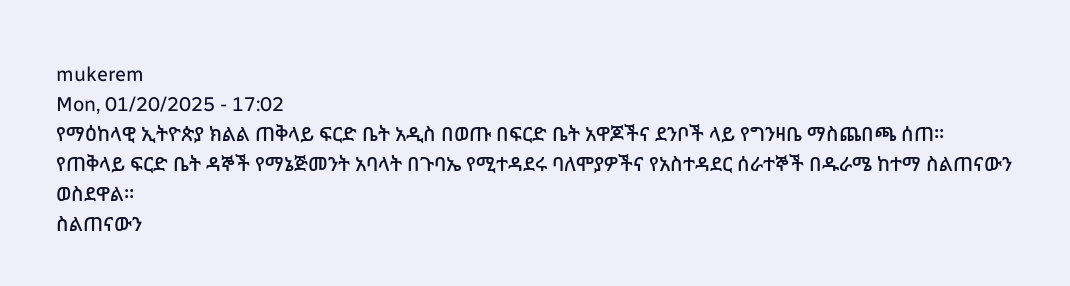mukerem
Mon, 01/20/2025 - 17:02
የማዕከላዊ ኢትዮጵያ ክልል ጠቅላይ ፍርድ ቤት አዲስ በወጡ በፍርድ ቤት አዋጆችና ደንቦች ላይ የግንዛቤ ማስጨበጫ ሰጠ።
የጠቅላይ ፍርድ ቤት ዳኞች የማኔጅመንት አባላት በጉባኤ የሚተዳደሩ ባለሞያዎችና የአስተዳደር ሰራተኞች በዱራሜ ከተማ ስልጠናውን ወስደዋል።
ስልጠናውን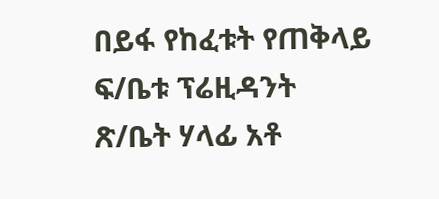በይፋ የከፈቱት የጠቅላይ ፍ/ቤቱ ፕሬዚዳንት ጽ/ቤት ሃላፊ አቶ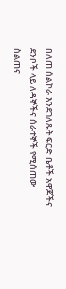በለጠ ሰልኮራ እንደገለጹት ፍርድ ቤቶች አዋጆችና ደንቦች ላይ ለዳኞችና ሰራተኞች የሚሰጠው ስልጠና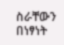ስራቸውን በነፃነት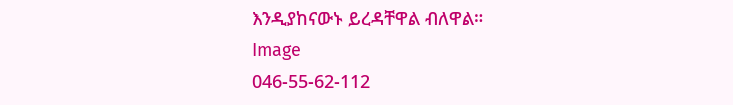እንዲያከናውኑ ይረዳቸዋል ብለዋል።
Image
046-55-62-112